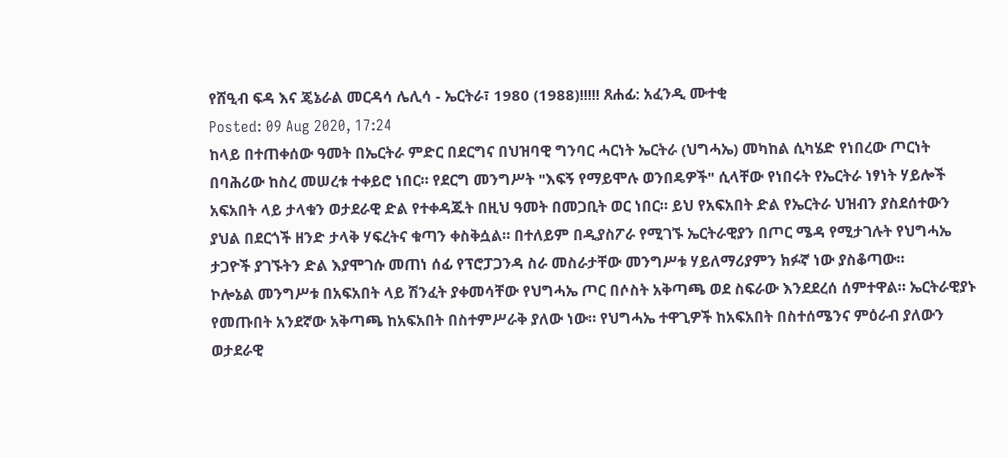የሸዒብ ፍዳ እና ጄኔራል መርዳሳ ሌሊሳ - ኤርትራ፣ 1980 (1988)!!!!! ጸሐፊ: አፈንዲ ሙተቂ
Posted: 09 Aug 2020, 17:24
ከላይ በተጠቀሰው ዓመት በኤርትራ ምድር በደርግና በህዝባዊ ግንባር ሓርነት ኤርትራ (ህግሓኤ) መካከል ሲካሄድ የነበረው ጦርነት በባሕሪው ከስረ መሠረቱ ተቀይሮ ነበር። የደርግ መንግሥት "እፍኝ የማይሞሉ ወንበዴዎች" ሲላቸው የነበሩት የኤርትራ ነፃነት ሃይሎች አፍአበት ላይ ታላቁን ወታደራዊ ድል የተቀዳጁት በዚህ ዓመት በመጋቢት ወር ነበር። ይህ የአፍአበት ድል የኤርትራ ህዝብን ያስደሰተውን ያህል በደርጎች ዘንድ ታላቅ ሃፍረትና ቁጣን ቀስቅሷል። በተለይም በዲያስፖራ የሚገኙ ኤርትራዊያን በጦር ሜዳ የሚታገሉት የህግሓኤ ታጋዮች ያገኙትን ድል እያሞገሱ መጠነ ሰፊ የፕሮፓጋንዳ ስራ መስራታቸው መንግሥቱ ሃይለማሪያምን ክፉኛ ነው ያስቆጣው።
ኮሎኔል መንግሥቱ በአፍአበት ላይ ሽንፈት ያቀመሳቸው የህግሓኤ ጦር በሶስት አቅጣጫ ወደ ስፍራው እንደደረሰ ሰምተዋል። ኤርትራዊያኑ የመጡበት አንደኛው አቅጣጫ ከአፍአበት በስተምሥራቅ ያለው ነው። የህግሓኤ ተዋጊዎች ከአፍአበት በስተሰሜንና ምዕራብ ያለውን ወታደራዊ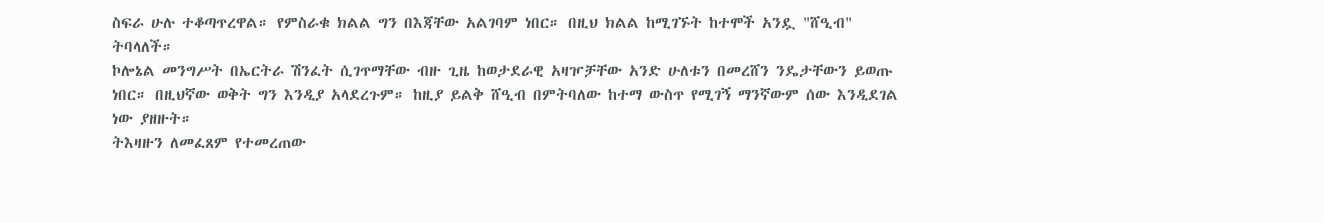ስፍራ ሁሉ ተቆጣጥረዋል። የምስራቁ ክልል ግን በእጃቸው አልገባም ነበር። በዚህ ክልል ከሚገኙት ከተሞች አንዷ "ሸዒብ" ትባላለች።
ኮሎኔል መንግሥት በኤርትራ ሽንፈት ሲገጥማቸው ብዙ ጊዜ ከወታደራዊ አዛዦቻቸው አንድ ሁለቱን በመረሸን ንዴታቸውን ይወጡ ነበር። በዚህኛው ወቅት ግን እንዲያ አላደረጉም። ከዚያ ይልቅ ሸዒብ በምትባለው ከተማ ውስጥ የሚገኝ ማንኛውም ሰው እንዲደገል ነው ያዘዙት።
ትእዛዙን ለመፈጸም የተመረጠው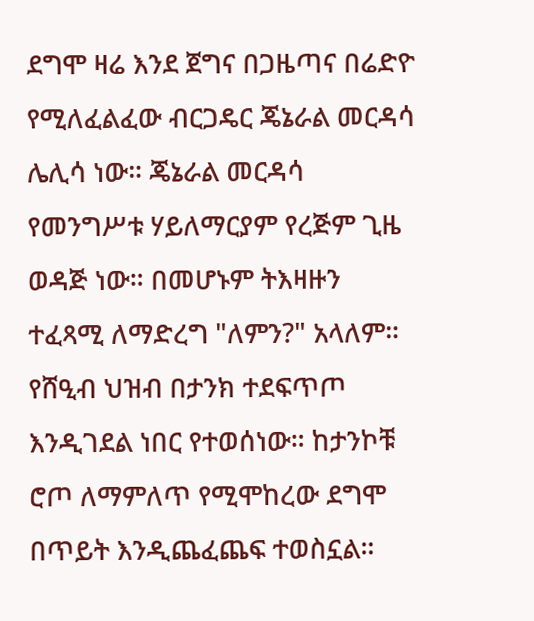ደግሞ ዛሬ እንደ ጀግና በጋዜጣና በሬድዮ የሚለፈልፈው ብርጋዴር ጄኔራል መርዳሳ ሌሊሳ ነው። ጄኔራል መርዳሳ የመንግሥቱ ሃይለማርያም የረጅም ጊዜ ወዳጅ ነው። በመሆኑም ትእዛዙን ተፈጻሚ ለማድረግ "ለምን?" አላለም።
የሸዒብ ህዝብ በታንክ ተደፍጥጦ እንዲገደል ነበር የተወሰነው። ከታንኮቹ ሮጦ ለማምለጥ የሚሞከረው ደግሞ በጥይት እንዲጨፈጨፍ ተወስኗል።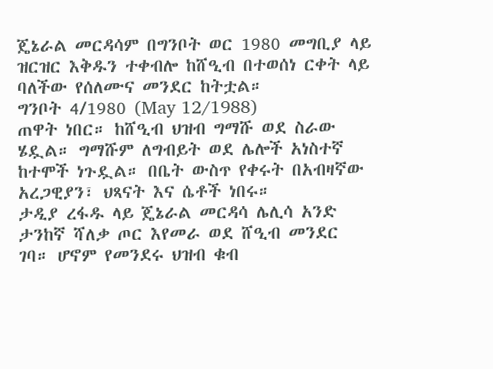ጄኔራል መርዳሳም በግንቦት ወር 1980 መግቢያ ላይ ዝርዝር እቅዱን ተቀብሎ ከሸዒብ በተወሰነ ርቀት ላይ ባለችው የሰለሙና መንደር ከትቷል።
ግንቦት 4/1980 (May 12/1988)
ጠዋት ነበር። ከሸዒብ ህዝብ ግማሹ ወደ ስራው ሄዷል። ግማሹም ለግብይት ወደ ሌሎች አነስተኛ ከተሞች ነጉዷል። በቤት ውስጥ የቀሩት በአብዛኛው አረጋዊያን፣ ህጻናት እና ሴቶች ነበሩ።
ታዲያ ረፋዱ ላይ ጄኔራል መርዳሳ ሌሊሳ አንድ ታንከኛ ሻለቃ ጦር እየመራ ወደ ሸዒብ መንደር ገባ። ሆኖም የመንደሩ ህዝብ ቁብ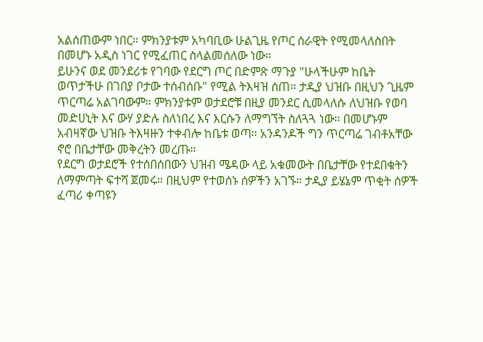አልሰጠውም ነበር። ምክንያቱም አካባቢው ሁልጊዜ የጦር ሰራዊት የሚመላለስበት በመሆኑ አዲስ ነገር የሚፈጠር ስላልመሰለው ነው።
ይሁንና ወደ መንደሪቱ የገባው የደርግ ጦር በድምጽ ማጉያ "ሁላችሁም ከቤት ወጥታችሁ በገበያ ቦታው ተሰብሰቡ" የሚል ትእዛዝ ሰጠ። ታዲያ ህዝቡ በዚህን ጊዜም ጥርጣሬ አልገባውም። ምክንያቱም ወታደሮቹ በዚያ መንደር ሲመላለሱ ለህዝቡ የወባ መድሀኒት እና ውሃ ያድሉ ስለነበረ እና እርሱን ለማግኘት ስለጓጓ ነው። በመሆኑም አብዛኛው ህዝቡ ትእዛዙን ተቀብሎ ከቤቱ ወጣ። አንዳንዶች ግን ጥርጣሬ ገብቶአቸው ኖሮ በቤታቸው መቅረትን መረጡ።
የደርግ ወታደሮች የተሰበሰበውን ህዝብ ሜዳው ላይ አቁመውት በቤታቸው የተደበቁትን ለማምጣት ፍተሻ ጀመሩ። በዚህም የተወሰኑ ሰዎችን አገኙ። ታዲያ ይሄኔም ጥቂት ሰዎች ፈጣሪ ቀጣዩን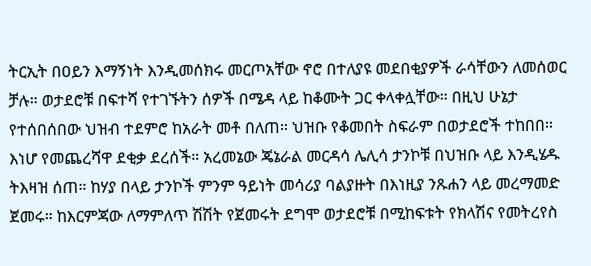ትርኢት በዐይን እማኝነት እንዲመሰክሩ መርጦአቸው ኖሮ በተለያዩ መደበቂያዎች ራሳቸውን ለመሰወር ቻሉ። ወታደሮቹ በፍተሻ የተገኙትን ሰዎች በሜዳ ላይ ከቆሙት ጋር ቀላቀሏቸው። በዚህ ሁኔታ የተሰበሰበው ህዝብ ተደምሮ ከአራት መቶ በለጠ። ህዝቡ የቆመበት ስፍራም በወታደሮች ተከበበ።
እነሆ የመጨረሻዋ ደቂቃ ደረሰች። አረመኔው ጄኔራል መርዳሳ ሌሊሳ ታንኮቹ በህዝቡ ላይ እንዲሄዱ ትእዛዝ ሰጠ። ከሃያ በላይ ታንኮች ምንም ዓይነት መሳሪያ ባልያዙት በእነዚያ ንጹሐን ላይ መረማመድ ጀመሩ። ከእርምጃው ለማምለጥ ሽሽት የጀመሩት ደግሞ ወታደሮቹ በሚከፍቱት የክላሽና የመትረየስ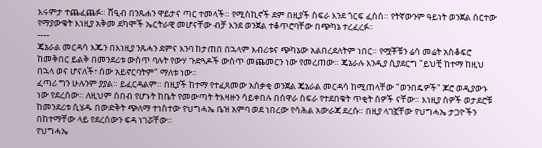እሩምታ ተጨፈጨፉ። ሸዒብ በንጹሐን ዋይታና ጣር ተመላች። የሚስኪኖች ደም በዚያች ስፍራ እንደ ጎርፍ ፈሰሰ። የትኛውንም ዓይነት ወንጀል ሰርተው የማያውቁት እነዚያ አቅመ ደካሞች ኤርትራዊ መሆናቸው ብቻ እንደ ወንጀል ተቆጥሮባቸው በጭካኔ ተረፈረፉ።
----
ጄኔራል መርዳሳ እጁን በእነዚያ ንጹሓን ደምና እንባ ከታጠበ በኋላም እብሪቱና ጭካኔው አልበረደለትም ነበር። የሟቾቹን ሬሳ መሬት አስቆፍሮ ከመቅበር ይልቅ በመንደሪቱ ውስጥ ባሉት የውሃ ጉድጓዶች ውስጥ መጨመርን ነው የመረጠው። ጄኔራሉ እንዲያ ሲያደርግ "ይህቺ ከተማ ከዚህ በኋላ ወና ሆናለች፣ ሰው አይኖርባትም" ማለቱ ነው።
ፈጣሪ ግን ሁሉንም ያያል። ይፈርዳልም። በዚያች ከተማ የተፈጸመው አሰቃቂ ወንጀል ጄኔራል መርዳሳ ከሚጠላቸው "ወንበዴዎች" ጆሮ ወዲያውኑ ነው የደረሰው። ለዚህም ሰበብ የሆኑት ከቤት የመውጣት ትእዛዙን ሳይቀበሉ በሰዋራ ስፍራ የተደበቁት ጥቂት ሰዎች ናቸው። እነዚያ ሰዎች ወታደሮቹ ከመንደሪቱ ሲሄዱ በውድቅት ጭለማ ተነስተው የህግሓኤ ቤዝ አምባ ወደ ነበረው የሳሕል አውራጃ ደረሱ። በዚያ ላገኟቸው የህግሓኤ ታጋዮችን በከተማቸው ላይ የደረሰውን ፍዳ ነገሯቸው።
የህግሓኤ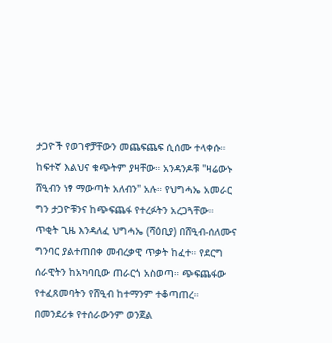ታጋዮች የወገኖቻቸውን መጨፍጨፍ ሲሰሙ ተላቀሱ። ከፍተኛ እልህና ቁጭትም ያዛቸው። አንዳንዶቹ "ዛሬውኑ ሸዒብን ነፃ ማውጣት አለብን" አሉ። የህግሓኤ አመራር ግን ታጋዮቹንና ከጭፍጨፋ የተረፉትን አረጋጓቸው።
ጥቂት ጊዜ እንዳለፈ ህግሓኤ (ሻዕቢያ) በሸዒብ-ሰለሙና ግንባር ያልተጠበቀ መብረቃዊ ጥቃት ከፈተ። የደርግ ሰራዊትን ከአካባቢው ጠራርጎ አስወጣ። ጭፍጨፋው የተፈጸመባትን የሸዒብ ከተማንም ተቆጣጠረ። በመንደሪቱ የተሰራውንም ወንጀል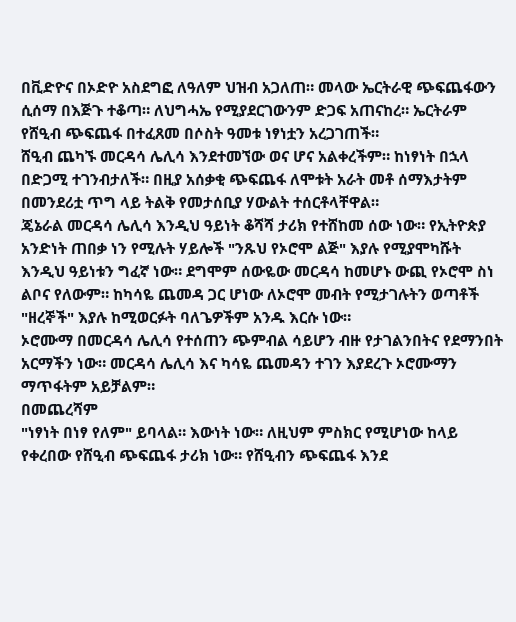በቪድዮና በኦድዮ አስደግፎ ለዓለም ህዝብ አጋለጠ። መላው ኤርትራዊ ጭፍጨፋውን ሲሰማ በእጅጉ ተቆጣ። ለህግሓኤ የሚያደርገውንም ድጋፍ አጠናከረ። ኤርትራም የሸዒብ ጭፍጨፋ በተፈጸመ በሶስት ዓመቱ ነፃነቷን አረጋገጠች።
ሸዒብ ጨካኙ መርዳሳ ሌሊሳ እንደተመኘው ወና ሆና አልቀረችም። ከነፃነት በኋላ በድጋሚ ተገንብታለች። በዚያ አሰቃቂ ጭፍጨፋ ለሞቱት አራት መቶ ሰማእታትም በመንደሪቷ ጥግ ላይ ትልቅ የመታሰቢያ ሃውልት ተሰርቶላቸዋል።
ጄኔራል መርዳሳ ሌሊሳ እንዲህ ዓይነት ቆሻሻ ታሪክ የተሸከመ ሰው ነው። የኢትዮጵያ አንድነት ጠበቃ ነን የሚሉት ሃይሎች "ንጹህ የኦሮሞ ልጅ" እያሉ የሚያሞካሹት እንዲህ ዓይነቱን ግፈኛ ነው። ደግሞም ሰውዬው መርዳሳ ከመሆኑ ውጪ የኦሮሞ ስነ ልቦና የለውም። ከካሳዬ ጨመዳ ጋር ሆነው ለኦሮሞ መብት የሚታገሉትን ወጣቶች "ዘረኞች" እያሉ ከሚወርፉት ባለጌዎችም አንዱ እርሱ ነው።
ኦሮሙማ በመርዳሳ ሌሊሳ የተሰጠን ጭምብል ሳይሆን ብዙ የታገልንበትና የደማንበት አርማችን ነው። መርዳሳ ሌሊሳ እና ካሳዬ ጨመዳን ተገን እያደረጉ ኦሮሙማን ማጥፋትም አይቻልም።
በመጨረሻም
"ነፃነት በነፃ የለም" ይባላል። እውነት ነው። ለዚህም ምስክር የሚሆነው ከላይ የቀረበው የሸዒብ ጭፍጨፋ ታሪክ ነው። የሸዒብን ጭፍጨፋ እንደ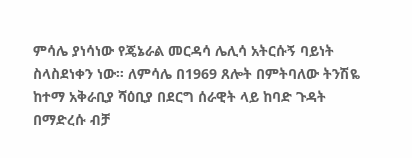ምሳሌ ያነሳነው የጄኔራል መርዳሳ ሌሊሳ አትርሱኝ ባይነት ስላስደነቀን ነው። ለምሳሌ በ1969 ጸሎት በምትባለው ትንሽዬ ከተማ አቅራቢያ ሻዕቢያ በደርግ ሰራዊት ላይ ከባድ ጉዳት በማድረሱ ብቻ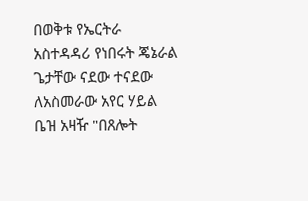በወቅቱ የኤርትራ አስተዳዳሪ የነበሩት ጄኔራል ጌታቸው ናደው ተናደው ለአስመራው አየር ሃይል ቤዝ አዛዥ "በጸሎት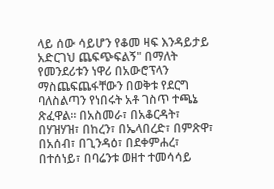ላይ ሰው ሳይሆን የቆመ ዛፍ እንዳይታይ አድርገህ ጨፍጭፍልኝ" በማለት የመንደሪቱን ነዋሪ በአውሮፕላን ማስጨፍጨፋቸውን በወቅቱ የደርግ ባለስልጣን የነበሩት አቶ ገስጥ ተጫኔ ጽፈዋል። በአስመራ፣ በአቆርዳት፣ በሃዝሃዝ፣ በከረን፣ በኤላበረድ፣ በምጽዋ፣ በአሰብ፣ በጊንዳዕ፣ በደቀምሐረ፣ በተሰነይ፣ በባሬንቱ ወዘተ ተመሳሳይ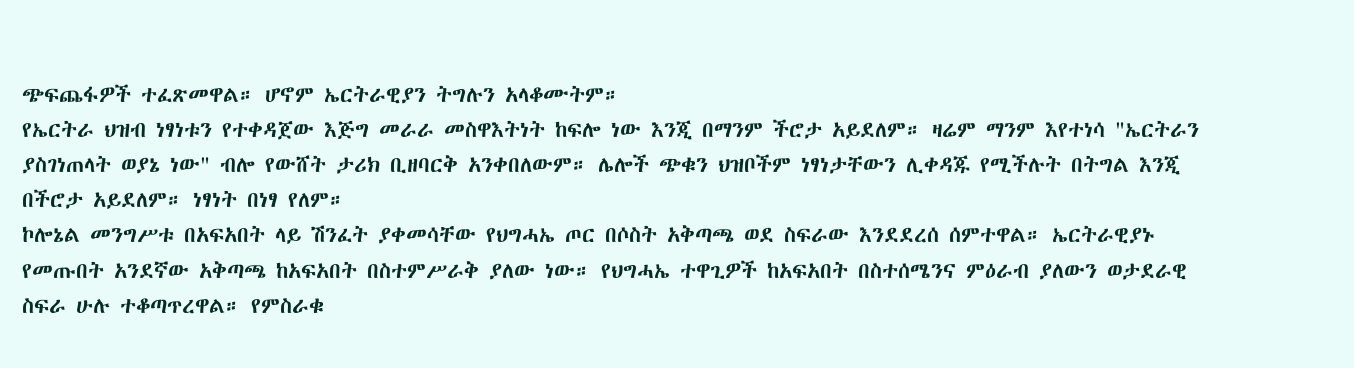ጭፍጨፋዎች ተፈጽመዋል። ሆኖም ኤርትራዊያን ትግሉን አላቆሙትም።
የኤርትራ ህዝብ ነፃነቱን የተቀዳጀው እጅግ መራራ መስዋእትነት ከፍሎ ነው እንጂ በማንም ችሮታ አይደለም። ዛሬም ማንም እየተነሳ "ኤርትራን ያስገነጠላት ወያኔ ነው" ብሎ የውሸት ታሪክ ቢዘባርቅ አንቀበለውም። ሌሎች ጭቁን ህዝቦችም ነፃነታቸውን ሊቀዳጁ የሚችሉት በትግል እንጂ በችሮታ አይደለም። ነፃነት በነፃ የለም።
ኮሎኔል መንግሥቱ በአፍአበት ላይ ሽንፈት ያቀመሳቸው የህግሓኤ ጦር በሶስት አቅጣጫ ወደ ስፍራው እንደደረሰ ሰምተዋል። ኤርትራዊያኑ የመጡበት አንደኛው አቅጣጫ ከአፍአበት በስተምሥራቅ ያለው ነው። የህግሓኤ ተዋጊዎች ከአፍአበት በስተሰሜንና ምዕራብ ያለውን ወታደራዊ ስፍራ ሁሉ ተቆጣጥረዋል። የምስራቁ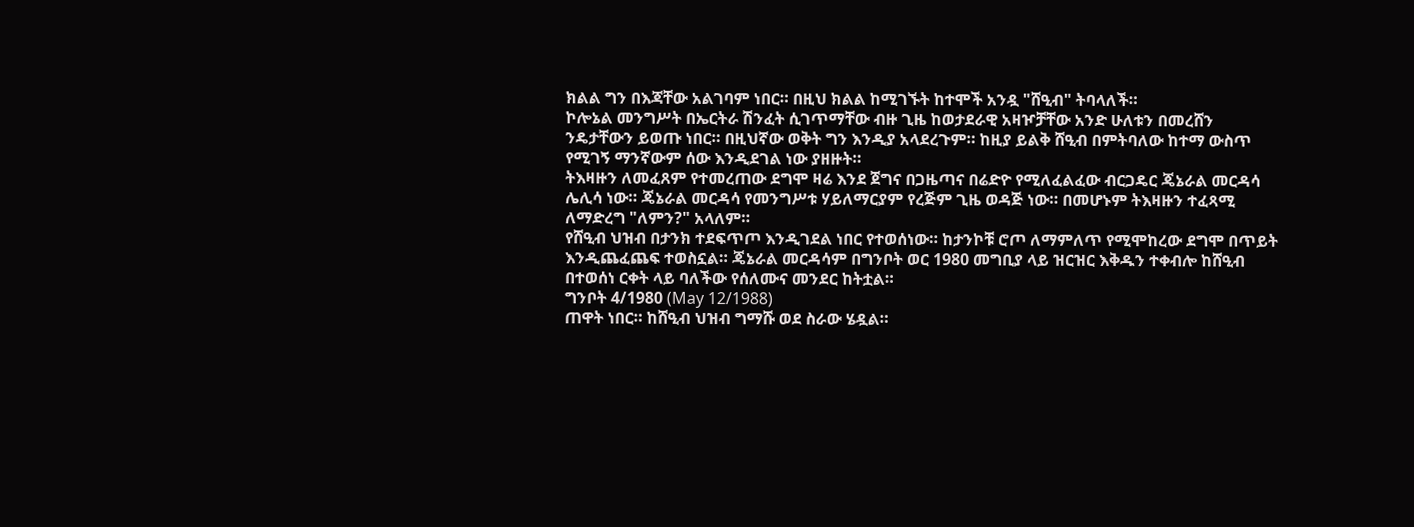ክልል ግን በእጃቸው አልገባም ነበር። በዚህ ክልል ከሚገኙት ከተሞች አንዷ "ሸዒብ" ትባላለች።
ኮሎኔል መንግሥት በኤርትራ ሽንፈት ሲገጥማቸው ብዙ ጊዜ ከወታደራዊ አዛዦቻቸው አንድ ሁለቱን በመረሸን ንዴታቸውን ይወጡ ነበር። በዚህኛው ወቅት ግን እንዲያ አላደረጉም። ከዚያ ይልቅ ሸዒብ በምትባለው ከተማ ውስጥ የሚገኝ ማንኛውም ሰው እንዲደገል ነው ያዘዙት።
ትእዛዙን ለመፈጸም የተመረጠው ደግሞ ዛሬ እንደ ጀግና በጋዜጣና በሬድዮ የሚለፈልፈው ብርጋዴር ጄኔራል መርዳሳ ሌሊሳ ነው። ጄኔራል መርዳሳ የመንግሥቱ ሃይለማርያም የረጅም ጊዜ ወዳጅ ነው። በመሆኑም ትእዛዙን ተፈጻሚ ለማድረግ "ለምን?" አላለም።
የሸዒብ ህዝብ በታንክ ተደፍጥጦ እንዲገደል ነበር የተወሰነው። ከታንኮቹ ሮጦ ለማምለጥ የሚሞከረው ደግሞ በጥይት እንዲጨፈጨፍ ተወስኗል። ጄኔራል መርዳሳም በግንቦት ወር 1980 መግቢያ ላይ ዝርዝር እቅዱን ተቀብሎ ከሸዒብ በተወሰነ ርቀት ላይ ባለችው የሰለሙና መንደር ከትቷል።
ግንቦት 4/1980 (May 12/1988)
ጠዋት ነበር። ከሸዒብ ህዝብ ግማሹ ወደ ስራው ሄዷል።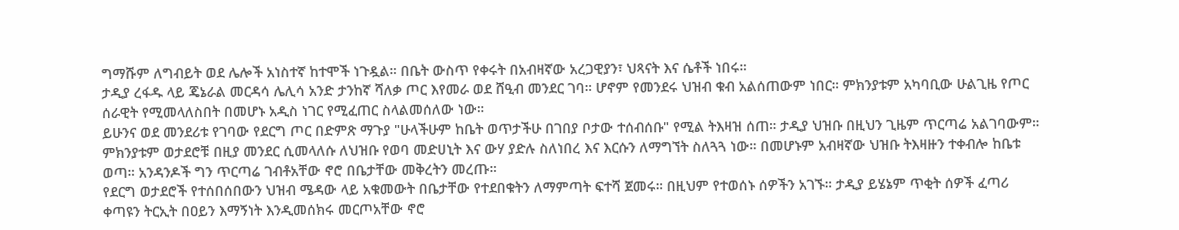ግማሹም ለግብይት ወደ ሌሎች አነስተኛ ከተሞች ነጉዷል። በቤት ውስጥ የቀሩት በአብዛኛው አረጋዊያን፣ ህጻናት እና ሴቶች ነበሩ።
ታዲያ ረፋዱ ላይ ጄኔራል መርዳሳ ሌሊሳ አንድ ታንከኛ ሻለቃ ጦር እየመራ ወደ ሸዒብ መንደር ገባ። ሆኖም የመንደሩ ህዝብ ቁብ አልሰጠውም ነበር። ምክንያቱም አካባቢው ሁልጊዜ የጦር ሰራዊት የሚመላለስበት በመሆኑ አዲስ ነገር የሚፈጠር ስላልመሰለው ነው።
ይሁንና ወደ መንደሪቱ የገባው የደርግ ጦር በድምጽ ማጉያ "ሁላችሁም ከቤት ወጥታችሁ በገበያ ቦታው ተሰብሰቡ" የሚል ትእዛዝ ሰጠ። ታዲያ ህዝቡ በዚህን ጊዜም ጥርጣሬ አልገባውም። ምክንያቱም ወታደሮቹ በዚያ መንደር ሲመላለሱ ለህዝቡ የወባ መድሀኒት እና ውሃ ያድሉ ስለነበረ እና እርሱን ለማግኘት ስለጓጓ ነው። በመሆኑም አብዛኛው ህዝቡ ትእዛዙን ተቀብሎ ከቤቱ ወጣ። አንዳንዶች ግን ጥርጣሬ ገብቶአቸው ኖሮ በቤታቸው መቅረትን መረጡ።
የደርግ ወታደሮች የተሰበሰበውን ህዝብ ሜዳው ላይ አቁመውት በቤታቸው የተደበቁትን ለማምጣት ፍተሻ ጀመሩ። በዚህም የተወሰኑ ሰዎችን አገኙ። ታዲያ ይሄኔም ጥቂት ሰዎች ፈጣሪ ቀጣዩን ትርኢት በዐይን እማኝነት እንዲመሰክሩ መርጦአቸው ኖሮ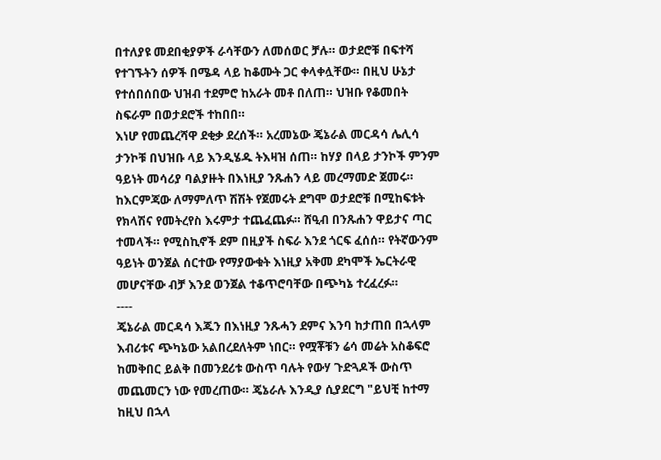በተለያዩ መደበቂያዎች ራሳቸውን ለመሰወር ቻሉ። ወታደሮቹ በፍተሻ የተገኙትን ሰዎች በሜዳ ላይ ከቆሙት ጋር ቀላቀሏቸው። በዚህ ሁኔታ የተሰበሰበው ህዝብ ተደምሮ ከአራት መቶ በለጠ። ህዝቡ የቆመበት ስፍራም በወታደሮች ተከበበ።
እነሆ የመጨረሻዋ ደቂቃ ደረሰች። አረመኔው ጄኔራል መርዳሳ ሌሊሳ ታንኮቹ በህዝቡ ላይ እንዲሄዱ ትእዛዝ ሰጠ። ከሃያ በላይ ታንኮች ምንም ዓይነት መሳሪያ ባልያዙት በእነዚያ ንጹሐን ላይ መረማመድ ጀመሩ። ከእርምጃው ለማምለጥ ሽሽት የጀመሩት ደግሞ ወታደሮቹ በሚከፍቱት የክላሽና የመትረየስ እሩምታ ተጨፈጨፉ። ሸዒብ በንጹሐን ዋይታና ጣር ተመላች። የሚስኪኖች ደም በዚያች ስፍራ እንደ ጎርፍ ፈሰሰ። የትኛውንም ዓይነት ወንጀል ሰርተው የማያውቁት እነዚያ አቅመ ደካሞች ኤርትራዊ መሆናቸው ብቻ እንደ ወንጀል ተቆጥሮባቸው በጭካኔ ተረፈረፉ።
----
ጄኔራል መርዳሳ እጁን በእነዚያ ንጹሓን ደምና እንባ ከታጠበ በኋላም እብሪቱና ጭካኔው አልበረደለትም ነበር። የሟቾቹን ሬሳ መሬት አስቆፍሮ ከመቅበር ይልቅ በመንደሪቱ ውስጥ ባሉት የውሃ ጉድጓዶች ውስጥ መጨመርን ነው የመረጠው። ጄኔራሉ እንዲያ ሲያደርግ "ይህቺ ከተማ ከዚህ በኋላ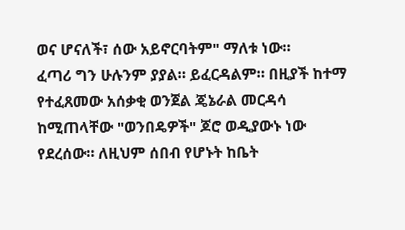ወና ሆናለች፣ ሰው አይኖርባትም" ማለቱ ነው።
ፈጣሪ ግን ሁሉንም ያያል። ይፈርዳልም። በዚያች ከተማ የተፈጸመው አሰቃቂ ወንጀል ጄኔራል መርዳሳ ከሚጠላቸው "ወንበዴዎች" ጆሮ ወዲያውኑ ነው የደረሰው። ለዚህም ሰበብ የሆኑት ከቤት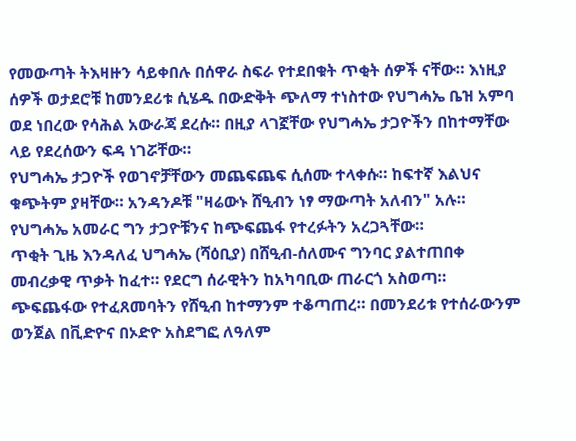የመውጣት ትእዛዙን ሳይቀበሉ በሰዋራ ስፍራ የተደበቁት ጥቂት ሰዎች ናቸው። እነዚያ ሰዎች ወታደሮቹ ከመንደሪቱ ሲሄዱ በውድቅት ጭለማ ተነስተው የህግሓኤ ቤዝ አምባ ወደ ነበረው የሳሕል አውራጃ ደረሱ። በዚያ ላገኟቸው የህግሓኤ ታጋዮችን በከተማቸው ላይ የደረሰውን ፍዳ ነገሯቸው።
የህግሓኤ ታጋዮች የወገኖቻቸውን መጨፍጨፍ ሲሰሙ ተላቀሱ። ከፍተኛ እልህና ቁጭትም ያዛቸው። አንዳንዶቹ "ዛሬውኑ ሸዒብን ነፃ ማውጣት አለብን" አሉ። የህግሓኤ አመራር ግን ታጋዮቹንና ከጭፍጨፋ የተረፉትን አረጋጓቸው።
ጥቂት ጊዜ እንዳለፈ ህግሓኤ (ሻዕቢያ) በሸዒብ-ሰለሙና ግንባር ያልተጠበቀ መብረቃዊ ጥቃት ከፈተ። የደርግ ሰራዊትን ከአካባቢው ጠራርጎ አስወጣ። ጭፍጨፋው የተፈጸመባትን የሸዒብ ከተማንም ተቆጣጠረ። በመንደሪቱ የተሰራውንም ወንጀል በቪድዮና በኦድዮ አስደግፎ ለዓለም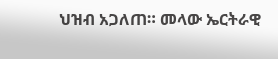ህዝብ አጋለጠ። መላው ኤርትራዊ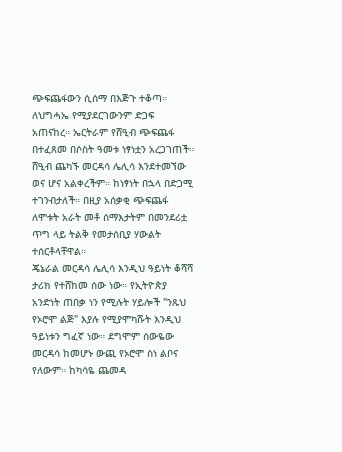ጭፍጨፋውን ሲሰማ በእጅጉ ተቆጣ። ለህግሓኤ የሚያደርገውንም ድጋፍ አጠናከረ። ኤርትራም የሸዒብ ጭፍጨፋ በተፈጸመ በሶስት ዓመቱ ነፃነቷን አረጋገጠች።
ሸዒብ ጨካኙ መርዳሳ ሌሊሳ እንደተመኘው ወና ሆና አልቀረችም። ከነፃነት በኋላ በድጋሚ ተገንብታለች። በዚያ አሰቃቂ ጭፍጨፋ ለሞቱት አራት መቶ ሰማእታትም በመንደሪቷ ጥግ ላይ ትልቅ የመታሰቢያ ሃውልት ተሰርቶላቸዋል።
ጄኔራል መርዳሳ ሌሊሳ እንዲህ ዓይነት ቆሻሻ ታሪክ የተሸከመ ሰው ነው። የኢትዮጵያ አንድነት ጠበቃ ነን የሚሉት ሃይሎች "ንጹህ የኦሮሞ ልጅ" እያሉ የሚያሞካሹት እንዲህ ዓይነቱን ግፈኛ ነው። ደግሞም ሰውዬው መርዳሳ ከመሆኑ ውጪ የኦሮሞ ስነ ልቦና የለውም። ከካሳዬ ጨመዳ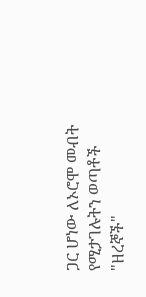ጋር ሆነው ለኦሮሞ መብት የሚታገሉትን ወጣቶች "ዘረኞች"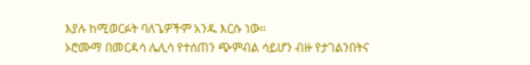እያሉ ከሚወርፉት ባለጌዎችም አንዱ እርሱ ነው።
ኦሮሙማ በመርዳሳ ሌሊሳ የተሰጠን ጭምብል ሳይሆን ብዙ የታገልንበትና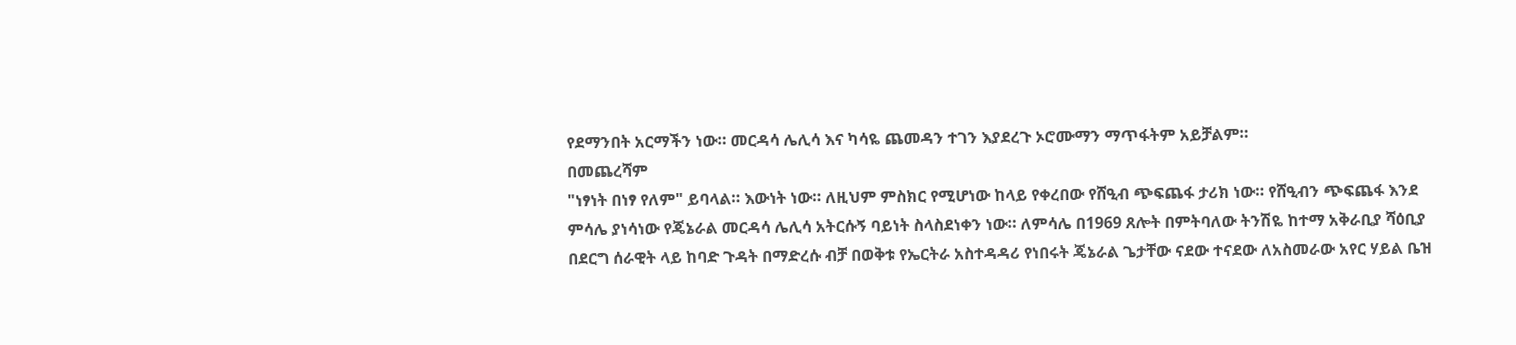የደማንበት አርማችን ነው። መርዳሳ ሌሊሳ እና ካሳዬ ጨመዳን ተገን እያደረጉ ኦሮሙማን ማጥፋትም አይቻልም።
በመጨረሻም
"ነፃነት በነፃ የለም" ይባላል። እውነት ነው። ለዚህም ምስክር የሚሆነው ከላይ የቀረበው የሸዒብ ጭፍጨፋ ታሪክ ነው። የሸዒብን ጭፍጨፋ እንደ ምሳሌ ያነሳነው የጄኔራል መርዳሳ ሌሊሳ አትርሱኝ ባይነት ስላስደነቀን ነው። ለምሳሌ በ1969 ጸሎት በምትባለው ትንሽዬ ከተማ አቅራቢያ ሻዕቢያ በደርግ ሰራዊት ላይ ከባድ ጉዳት በማድረሱ ብቻ በወቅቱ የኤርትራ አስተዳዳሪ የነበሩት ጄኔራል ጌታቸው ናደው ተናደው ለአስመራው አየር ሃይል ቤዝ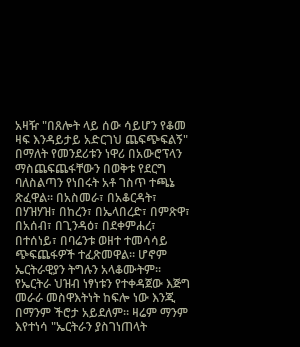አዛዥ "በጸሎት ላይ ሰው ሳይሆን የቆመ ዛፍ እንዳይታይ አድርገህ ጨፍጭፍልኝ" በማለት የመንደሪቱን ነዋሪ በአውሮፕላን ማስጨፍጨፋቸውን በወቅቱ የደርግ ባለስልጣን የነበሩት አቶ ገስጥ ተጫኔ ጽፈዋል። በአስመራ፣ በአቆርዳት፣ በሃዝሃዝ፣ በከረን፣ በኤላበረድ፣ በምጽዋ፣ በአሰብ፣ በጊንዳዕ፣ በደቀምሐረ፣ በተሰነይ፣ በባሬንቱ ወዘተ ተመሳሳይ ጭፍጨፋዎች ተፈጽመዋል። ሆኖም ኤርትራዊያን ትግሉን አላቆሙትም።
የኤርትራ ህዝብ ነፃነቱን የተቀዳጀው እጅግ መራራ መስዋእትነት ከፍሎ ነው እንጂ በማንም ችሮታ አይደለም። ዛሬም ማንም እየተነሳ "ኤርትራን ያስገነጠላት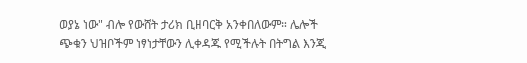ወያኔ ነው" ብሎ የውሸት ታሪክ ቢዘባርቅ አንቀበለውም። ሌሎች ጭቁን ህዝቦችም ነፃነታቸውን ሊቀዳጁ የሚችሉት በትግል እንጂ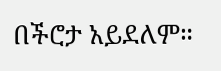በችሮታ አይደለም።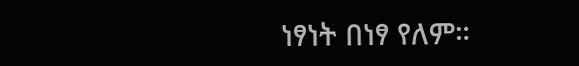ነፃነት በነፃ የለም።